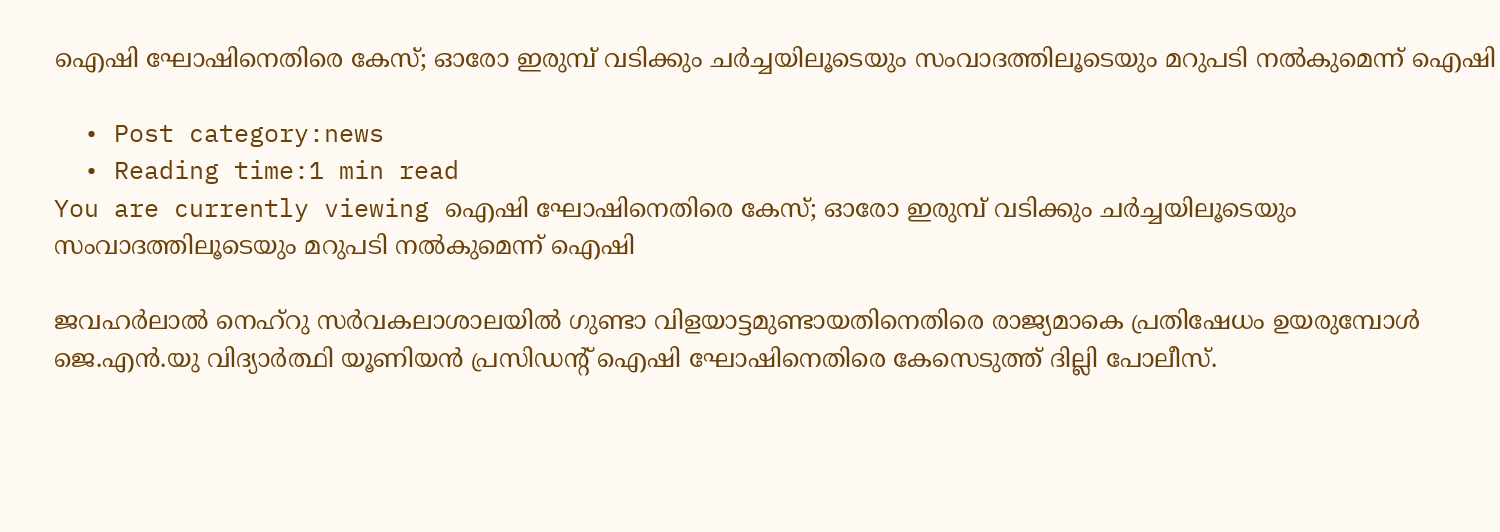ഐഷി ഘോഷിനെതിരെ കേസ്; ഓരോ ഇരുമ്പ് വടിക്കും ചര്‍ച്ചയിലൂടെയും സംവാദത്തിലൂടെയും മറുപടി നല്‍കുമെന്ന് ഐഷി

  • Post category:news
  • Reading time:1 min read
You are currently viewing ഐഷി ഘോഷിനെതിരെ കേസ്; ഓരോ ഇരുമ്പ് വടിക്കും ചര്‍ച്ചയിലൂടെയും സംവാദത്തിലൂടെയും മറുപടി നല്‍കുമെന്ന് ഐഷി

ജവഹര്‍ലാല്‍ നെഹ്റു സര്‍വകലാശാലയില്‍ ഗുണ്ടാ വിളയാട്ടമുണ്ടായതിനെതിരെ രാജ്യമാകെ പ്രതിഷേധം ഉയരുമ്പോള്‍ ജെ.എൻ.യു വിദ്യാർത്ഥി യൂണിയൻ പ്രസിഡന്‍റ് ഐഷി ഘോഷിനെതിരെ കേസെടുത്ത് ദില്ലി പോലീസ്.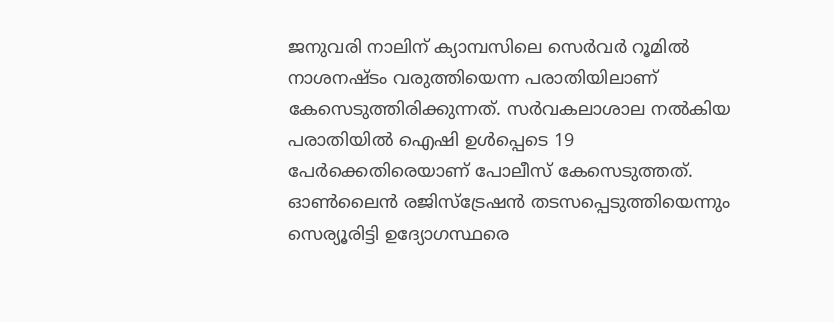ജനുവരി നാലിന് ക്യാമ്പസിലെ സെർവർ റൂമിൽ നാശനഷ്ടം വരുത്തിയെന്ന പരാതിയിലാണ് കേസെടുത്തിരിക്കുന്നത്. സർവകലാശാല നൽകിയ പരാതിയില്‍ ഐഷി ഉൾപ്പെടെ 19 പേർക്കെതിരെയാണ് പോലീസ് കേസെടുത്തത്. ഓണ്‍ലൈന്‍ രജിസ്ട്രേഷന്‍ തടസപ്പെടുത്തിയെന്നും സെര്യൂരിട്ടി ഉദ്യോഗസ്ഥരെ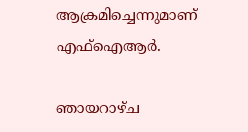ആക്രമിച്ചെന്നുമാണ് എഫ്ഐആര്‍.

ഞായറാഴ്ച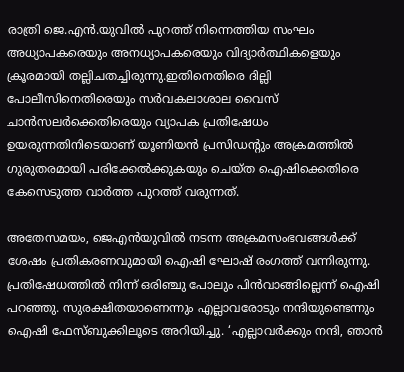രാത്രി ജെ.എന്‍.യുവില്‍ പുറത്ത് നിന്നെത്തിയ സംഘം അധ്യാപകരെയും അനധ്യാപകരെയും വിദ്യാര്‍ത്ഥികളെയും ക്രൂരമായി തല്ലിചതച്ചിരുന്നു.ഇതിനെതിരെ ദില്ലി പോലീസിനെതിരെയും സര്‍വകലാശാല വൈസ് ചാന്‍സലര്‍ക്കെതിരെയും വ്യാപക പ്രതിഷേധം ഉയരുന്നതിനിടെയാണ് യൂണിയന്‍ പ്രസിഡന്‍റും അക്രമത്തില്‍ ഗുരുതരമായി പരിക്കേല്‍ക്കുകയും ചെയ്ത ഐഷിക്കെതിരെ കേസെടുത്ത വാര്‍ത്ത പുറത്ത് വരുന്നത്.

അതേസമയം, ജെഎന്‍യുവില്‍ നടന്ന അക്രമസംഭവങ്ങള്‍ക്ക് ശേഷം പ്രതികരണവുമായി ഐഷി ഘോഷ് രംഗത്ത് വന്നിരുന്നു. പ്രതിഷേധത്തില്‍ നിന്ന് ഒരിഞ്ചു പോലും പിന്‍വാങ്ങില്ലെന്ന് ഐഷി പറഞ്ഞു. സുരക്ഷിതയാണെന്നും എല്ലാവരോടും നന്ദിയുണ്ടെന്നും ഐഷി ഫേസ്ബുക്കിലൂടെ അറിയിച്ചു. ‘എല്ലാവര്‍ക്കും നന്ദി, ഞാന്‍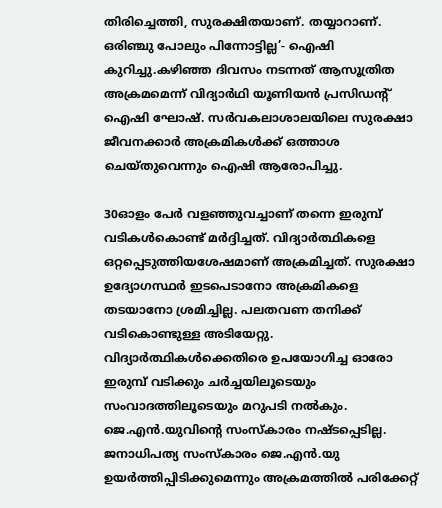തിരിച്ചെത്തി, സുരക്ഷിതയാണ്. തയ്യാറാണ്. ഒരിഞ്ചു പോലും പിന്നോട്ടില്ല’- ഐഷി കുറിച്ചു.കഴിഞ്ഞ ദിവസം നടന്നത് ആസൂത്രിത അക്രമമെന്ന് വിദ്യാര്‍ഥി യൂണിയന്‍ പ്രസിഡന്റ് ഐഷി ഘോഷ്. സര്‍വകലാശാലയിലെ സുരക്ഷാ ജീവനക്കാര്‍ അക്രമികള്‍ക്ക് ഒത്താശ ചെയ്തുവെന്നും ഐഷി ആരോപിച്ചു.

30ഓളം പേര്‍ വളഞ്ഞുവച്ചാണ് തന്നെ ഇരുമ്പ് വടികള്‍കൊണ്ട് മര്‍ദ്ദിച്ചത്. വിദ്യാര്‍ത്ഥികളെ ഒറ്റപ്പെടുത്തിയശേഷമാണ് അക്രമിച്ചത്. സുരക്ഷാ ഉദ്യോഗസ്ഥര്‍ ഇടപെടാനോ അക്രമികളെ തടയാനോ ശ്രമിച്ചില്ല. പലതവണ തനിക്ക് വടികൊണ്ടുള്ള അടിയേറ്റു. വിദ്യാര്‍ത്ഥികള്‍ക്കെതിരെ ഉപയോഗിച്ച ഓരോ ഇരുമ്പ് വടിക്കും ചര്‍ച്ചയിലൂടെയും സംവാദത്തിലൂടെയും മറുപടി നല്‍കും. ജെ.എന്‍.യുവിന്‍റെ സംസ്‌കാരം നഷ്ടപ്പെടില്ല. ജനാധിപത്യ സംസ്‌കാരം ജെ.എന്‍.യു ഉയര്‍ത്തിപ്പിടിക്കുമെന്നും അക്രമത്തില്‍ പരിക്കേറ്റ്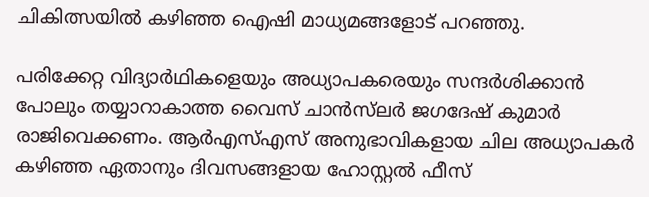ചികിത്സയില്‍ കഴിഞ്ഞ ഐഷി മാധ്യമങ്ങളോട് പറഞ്ഞു.

പരിക്കേറ്റ വിദ്യാര്‍ഥികളെയും അധ്യാപകരെയും സന്ദര്‍ശിക്കാന്‍ പോലും തയ്യാറാകാത്ത വൈസ് ചാന്‍സ്‌ലര്‍ ജഗദേഷ് കുമാര്‍ രാജിവെക്കണം. ആര്‍എസ്എസ് അനുഭാവികളായ ചില അധ്യാപകര്‍ കഴിഞ്ഞ ഏതാനും ദിവസങ്ങളായ ഹോസ്റ്റല്‍ ഫീസ്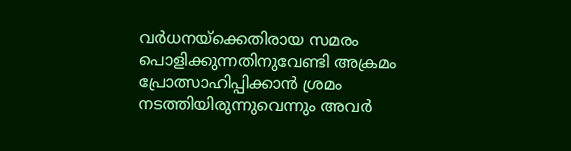വര്‍ധനയ്‌ക്കെതിരായ സമരം പൊളിക്കുന്നതിനുവേണ്ടി അക്രമം പ്രോത്സാഹിപ്പിക്കാന്‍ ശ്രമം നടത്തിയിരുന്നുവെന്നും അവര്‍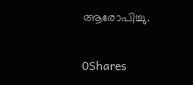ആരോപിച്ചു.

0Shares